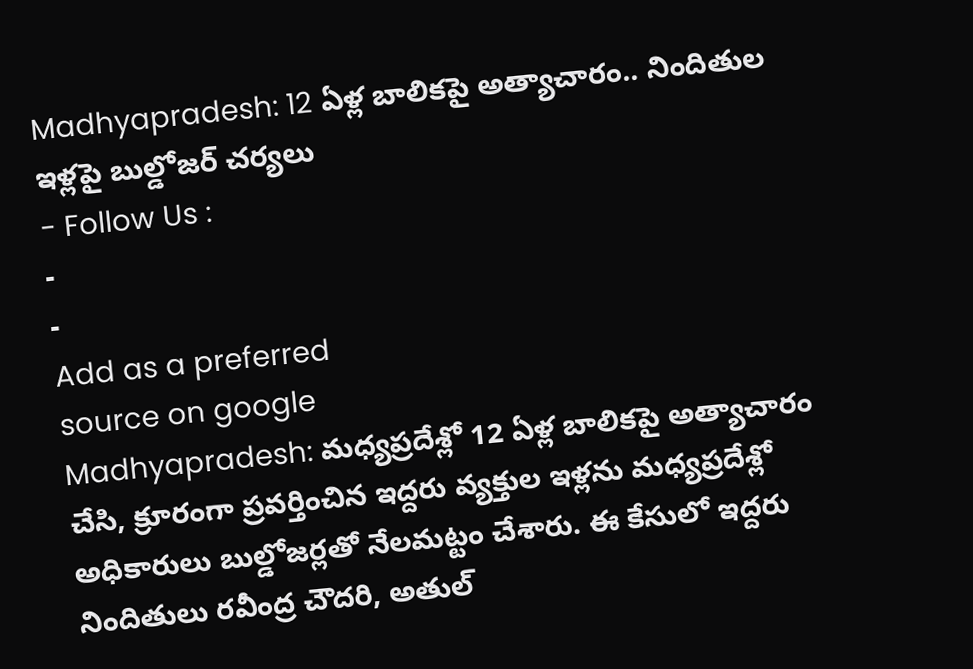Madhyapradesh: 12 ఏళ్ల బాలికపై అత్యాచారం.. నిందితుల ఇళ్లపై బుల్డోజర్ చర్యలు
- Follow Us :
-
-
Add as a preferred
source on google
Madhyapradesh: మధ్యప్రదేశ్లో 12 ఏళ్ల బాలికపై అత్యాచారం చేసి, క్రూరంగా ప్రవర్తించిన ఇద్దరు వ్యక్తుల ఇళ్లను మధ్యప్రదేశ్లో అధికారులు బుల్డోజర్లతో నేలమట్టం చేశారు. ఈ కేసులో ఇద్దరు నిందితులు రవీంద్ర చౌదరి, అతుల్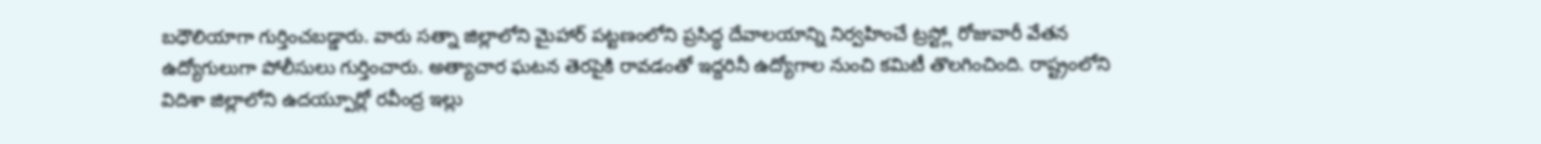బధౌలియాగా గుర్తించబడ్డారు. వారు సత్నా జిల్లాలోని మైహార్ పట్టణంలోని ప్రసిద్ధ దేవాలయాన్ని నిర్వహించే ట్రస్ట్లో రోజువారీ వేతన ఉద్యోగులుగా పోలీసులు గుర్తించారు. అత్యాచార ఘటన తెరపైకి రావడంతో ఇద్దరినీ ఉద్యోగాల నుంచి కమిటీ తొలగించింది. రాష్ట్రంలోని విదిశా జిల్లాలోని ఉదయ్పూర్లో రవీంద్ర ఇల్లు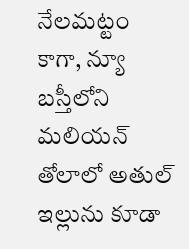నేలమట్టం కాగా, న్యూ బస్తీలోని మలియన్ తోలాలో అతుల్ ఇల్లును కూడా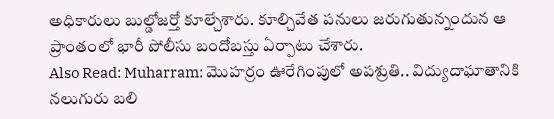అధికారులు బుల్డోజర్తో కూల్చేశారు. కూల్చివేత పనులు జరుగుతున్నందున ఆ ప్రాంతంలో భారీ పోలీసు బందోబస్తు ఏర్పాటు చేశారు.
Also Read: Muharram: మొహర్రం ఊరేగింపులో అపశ్రుతి.. విద్యుదాఘాతానికి నలుగురు బలి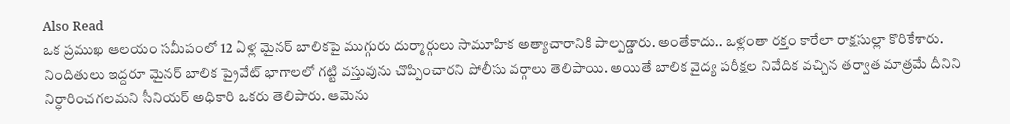Also Read
ఒక ప్రముఖ ఆలయం సమీపంలో 12 ఏళ్ల మైనర్ బాలికపై ముగ్గురు దుర్మార్గులు సామూహిక అత్యాచారానికి పాల్పడ్డారు. అంతేకాదు.. ఒళ్లంతా రక్తం కారేలా రాక్షసుల్లా కొరికేశారు. నిందితులు ఇద్దరూ మైనర్ బాలిక ప్రైవేట్ భాగాలలో గట్టి వస్తువును చొప్పించారని పోలీసు వర్గాలు తెలిపాయి. అయితే బాలిక వైద్య పరీక్షల నివేదిక వచ్చిన తర్వాత మాత్రమే దీనిని నిర్ధారించగలమని సీనియర్ అధికారి ఒకరు తెలిపారు. ఆమెను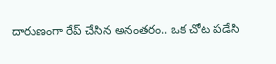దారుణంగా రేప్ చేసిన అనంతరం.. ఒక చోట పడేసి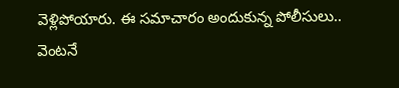వెళ్లిపోయారు. ఈ సమాచారం అందుకున్న పోలీసులు.. వెంటనే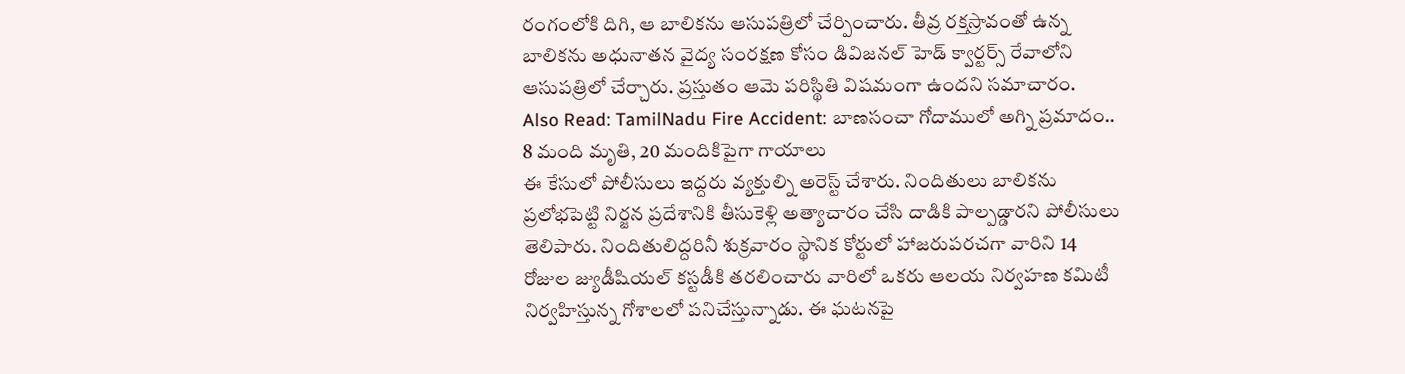రంగంలోకి దిగి, ఆ బాలికను ఆసుపత్రిలో చేర్పించారు. తీవ్ర రక్తస్రావంతో ఉన్న బాలికను అధునాతన వైద్య సంరక్షణ కోసం డివిజనల్ హెడ్ క్వార్టర్స్ రేవాలోని ఆసుపత్రిలో చేర్చారు. ప్రస్తుతం ఆమె పరిస్థితి విషమంగా ఉందని సమాచారం.
Also Read: TamilNadu Fire Accident: బాణసంచా గోదాములో అగ్ని ప్రమాదం.. 8 మంది మృతి, 20 మందికిపైగా గాయాలు
ఈ కేసులో పోలీసులు ఇద్దరు వ్యక్తుల్ని అరెస్ట్ చేశారు. నిందితులు బాలికను ప్రలోభపెట్టి నిర్జన ప్రదేశానికి తీసుకెళ్లి అత్యాచారం చేసి దాడికి పాల్పడ్డారని పోలీసులు తెలిపారు. నిందితులిద్దరినీ శుక్రవారం స్థానిక కోర్టులో హాజరుపరచగా వారిని 14 రోజుల జ్యుడీషియల్ కస్టడీకి తరలించారు వారిలో ఒకరు ఆలయ నిర్వహణ కమిటీ నిర్వహిస్తున్న గోశాలలో పనిచేస్తున్నాడు. ఈ ఘటనపై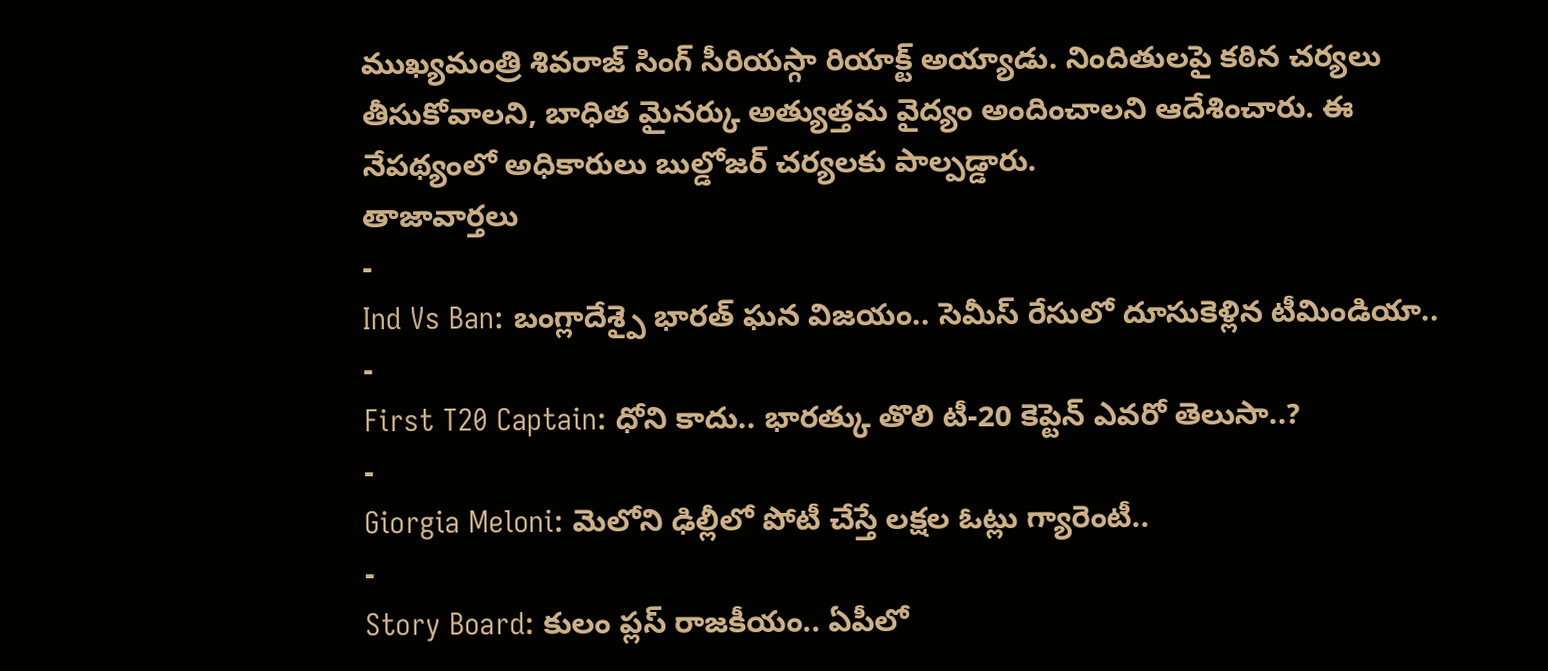ముఖ్యమంత్రి శివరాజ్ సింగ్ సీరియస్గా రియాక్ట్ అయ్యాడు. నిందితులపై కఠిన చర్యలు తీసుకోవాలని, బాధిత మైనర్కు అత్యుత్తమ వైద్యం అందించాలని ఆదేశించారు. ఈ నేపథ్యంలో అధికారులు బుల్డోజర్ చర్యలకు పాల్పడ్డారు.
తాజావార్తలు
-
Ind Vs Ban: బంగ్లాదేశ్పై భారత్ ఘన విజయం.. సెమీస్ రేసులో దూసుకెళ్లిన టీమిండియా..
-
First T20 Captain: ధోని కాదు.. భారత్కు తొలి టీ-20 కెప్టెన్ ఎవరో తెలుసా..?
-
Giorgia Meloni: మెలోని ఢిల్లీలో పోటీ చేస్తే లక్షల ఓట్లు గ్యారెంటీ..
-
Story Board: కులం ప్లస్ రాజకీయం.. ఏపీలో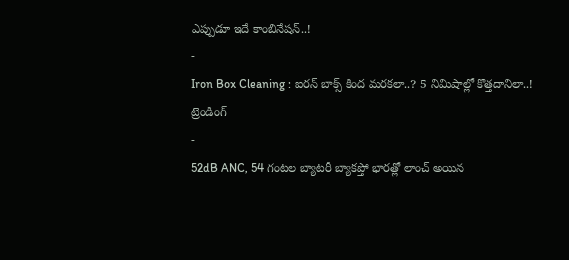ఎప్పుడూ ఇదే కాంబినేషన్..!
-
Iron Box Cleaning : ఐరన్ బాక్స్ కింద మరకలా..? 5 నిమిషాల్లో కొత్తదానిలా..!
ట్రెండింగ్
-
52dB ANC, 54 గంటల బ్యాటరీ బ్యాకప్తో భారత్లో లాంచ్ అయిన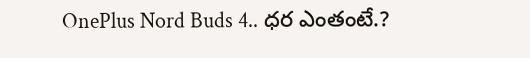OnePlus Nord Buds 4.. ధర ఎంతంటే.?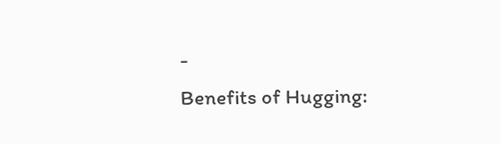-
Benefits of Hugging: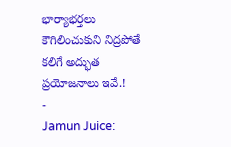భార్యాభర్తలు కౌగిలించుకుని నిద్రపోతే కలిగే అద్భుత ప్రయోజనాలు ఇవే.!
-
Jamun Juice: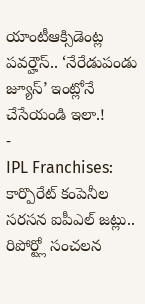యాంటీఆక్సిడెంట్ల పవర్హౌస్.. ‘నేరేడుపండు జ్యూస్’ ఇంట్లోనే చేసేయండి ఇలా.!
-
IPL Franchises: కార్పొరేట్ కంపెనీల సరసన ఐపీఎల్ జట్లు.. రిపోర్ట్లో సంచలన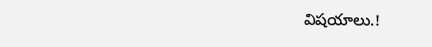విషయాలు.!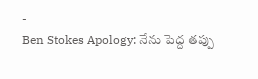-
Ben Stokes Apology: నేను పెద్ద తప్పు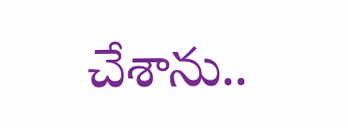చేశాను..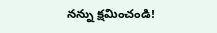నన్ను క్షమించండి!